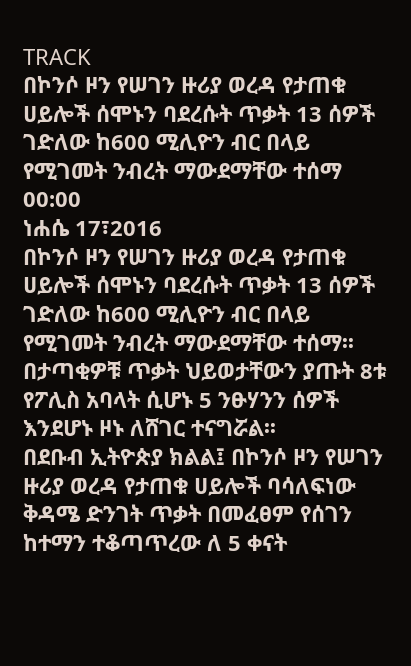TRACK
በኮንሶ ዞን የሠገን ዙሪያ ወረዳ የታጠቁ ሀይሎች ሰሞኑን ባደረሱት ጥቃት 13 ሰዎች ገድለው ከ600 ሚሊዮን ብር በላይ የሚገመት ንብረት ማውደማቸው ተሰማ
00:00
ነሐሴ 17፣2016
በኮንሶ ዞን የሠገን ዙሪያ ወረዳ የታጠቁ ሀይሎች ሰሞኑን ባደረሱት ጥቃት 13 ሰዎች ገድለው ከ600 ሚሊዮን ብር በላይ የሚገመት ንብረት ማውደማቸው ተሰማ፡፡
በታጣቂዎቹ ጥቃት ህይወታቸውን ያጡት 8ቱ የፖሊስ አባላት ሲሆኑ 5 ንፁሃንን ሰዎች እንደሆኑ ዞኑ ለሸገር ተናግሯል፡፡
በደቡብ ኢትዮጵያ ክልል፤ በኮንሶ ዞን የሠገን ዙሪያ ወረዳ የታጠቁ ሀይሎች ባሳለፍነው ቅዳሜ ድንገት ጥቃት በመፈፀም የሰገን ከተማን ተቆጣጥረው ለ 5 ቀናት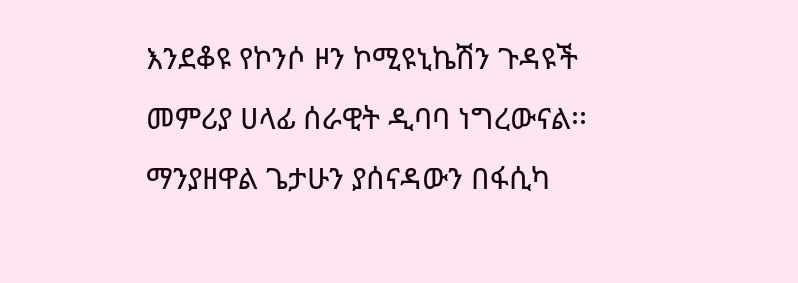እንደቆዩ የኮንሶ ዞን ኮሚዩኒኬሽን ጉዳዩች መምሪያ ሀላፊ ሰራዊት ዲባባ ነግረውናል፡፡
ማንያዘዋል ጌታሁን ያሰናዳውን በፋሲካ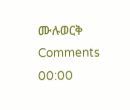ሙሉወርቅ
Comments
00:00